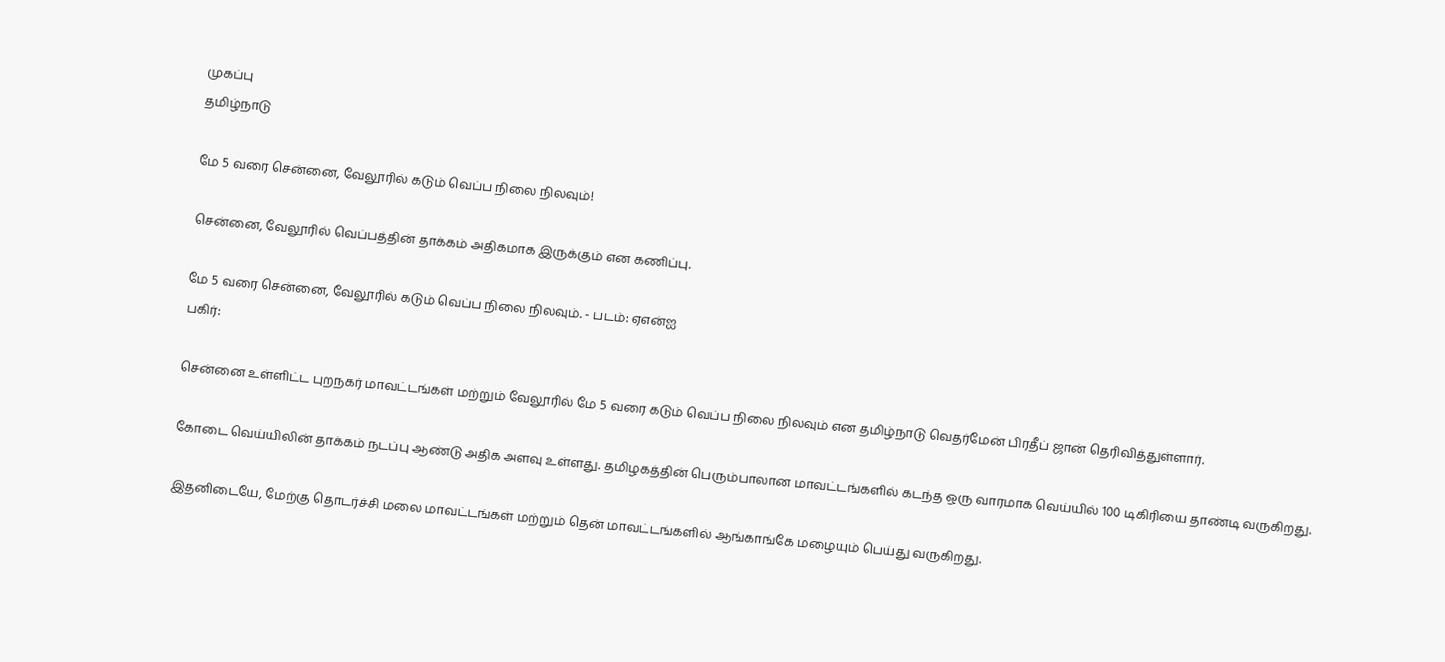முகப்பு
தமிழ்நாடு

மே 5 வரை சென்னை, வேலூரில் கடும் வெப்ப நிலை நிலவும்!

சென்னை, வேலூரில் வெப்பத்தின் தாக்கம் அதிகமாக இருக்கும் என கணிப்பு.

மே 5 வரை சென்னை, வேலூரில் கடும் வெப்ப நிலை நிலவும். - படம்: ஏஎன்ஐ
பகிர்:

சென்னை உள்ளிட்ட புறநகர் மாவட்டங்கள் மற்றும் வேலூரில் மே 5 வரை கடும் வெப்ப நிலை நிலவும் என தமிழ்நாடு வெதர்மேன் பிரதீப் ஜான் தெரிவித்துள்ளார்.

கோடை வெய்யிலின் தாக்கம் நடப்பு ஆண்டு அதிக அளவு உள்ளது. தமிழகத்தின் பெரும்பாலான மாவட்டங்களில் கடந்த ஒரு வாரமாக வெய்யில் 100 டிகிரியை தாண்டி வருகிறது.

இதனிடையே, மேற்கு தொடர்ச்சி மலை மாவட்டங்கள் மற்றும் தென் மாவட்டங்களில் ஆங்காங்கே மழையும் பெய்து வருகிறது.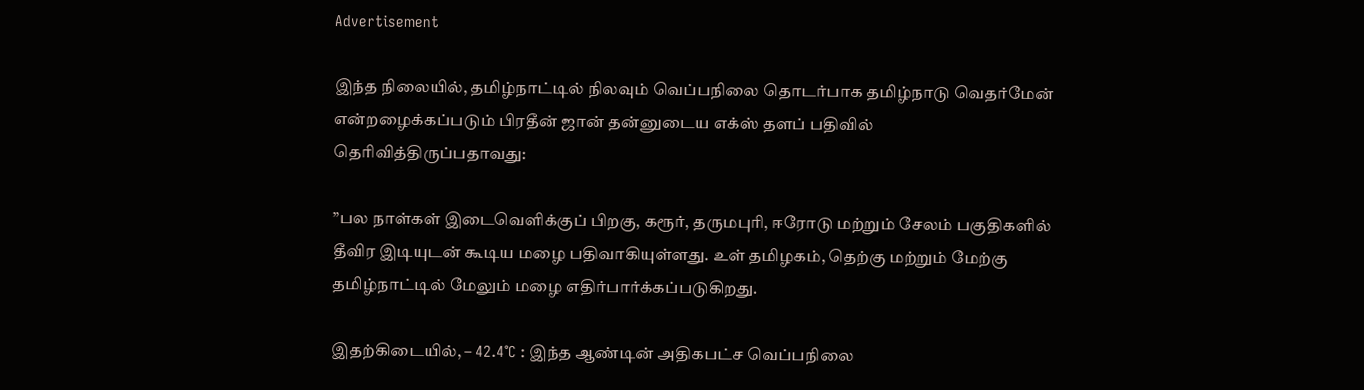Advertisement

இந்த நிலையில், தமிழ்நாட்டில் நிலவும் வெப்பநிலை தொடர்பாக தமிழ்நாடு வெதர்மேன் என்றழைக்கப்படும் பிரதீன் ஜான் தன்னுடைய எக்ஸ் தளப் பதிவில் தெரிவித்திருப்பதாவது:

”பல நாள்கள் இடைவெளிக்குப் பிறகு, கரூர், தருமபுரி, ஈரோடு மற்றும் சேலம் பகுதிகளில் தீவிர இடியுடன் கூடிய மழை பதிவாகியுள்ளது. உள் தமிழகம், தெற்கு மற்றும் மேற்கு தமிழ்நாட்டில் மேலும் மழை எதிர்பார்க்கப்படுகிறது.

இதற்கிடையில், – 42.4°C : இந்த ஆண்டின் அதிகபட்ச வெப்பநிலை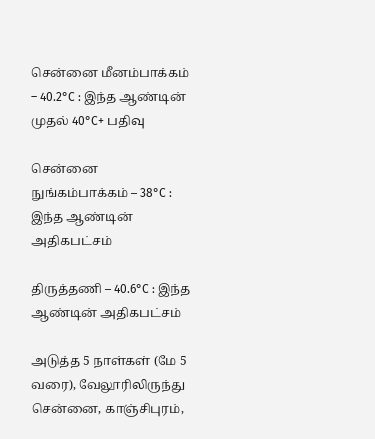சென்னை மீனம்பாக்கம் – 40.2°C : இந்த ஆண்டின் முதல் 40°C+ பதிவு

சென்னை நுங்கம்பாக்கம் – 38°C : இந்த ஆண்டின் அதிகபட்சம்

திருத்தணி – 40.6°C : இந்த ஆண்டின் அதிகபட்சம்

அடுத்த 5 நாள்கள் (மே 5 வரை), வேலூரிலிருந்து சென்னை, காஞ்சிபுரம்,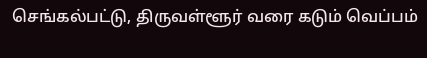செங்கல்பட்டு, திருவள்ளூர் வரை கடும் வெப்பம்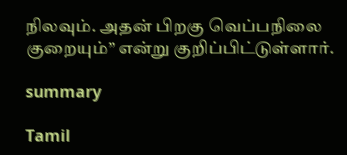நிலவும். அதன் பிறகு வெப்பநிலை குறையும்” என்று குறிப்பிட்டுள்ளார்.

summary

Tamil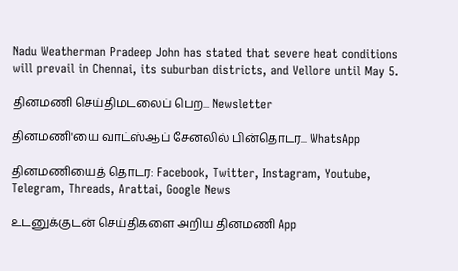Nadu Weatherman Pradeep John has stated that severe heat conditions will prevail in Chennai, its suburban districts, and Vellore until May 5.

தினமணி செய்திமடலைப் பெற... Newsletter

தினமணி'யை வாட்ஸ்ஆப் சேனலில் பின்தொடர... WhatsApp

தினமணியைத் தொடர: Facebook, Twitter, Instagram, Youtube, Telegram, Threads, Arattai, Google News

உடனுக்குடன் செய்திகளை அறிய தினமணி App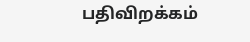பதிவிறக்கம்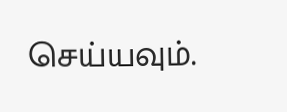செய்யவும்.